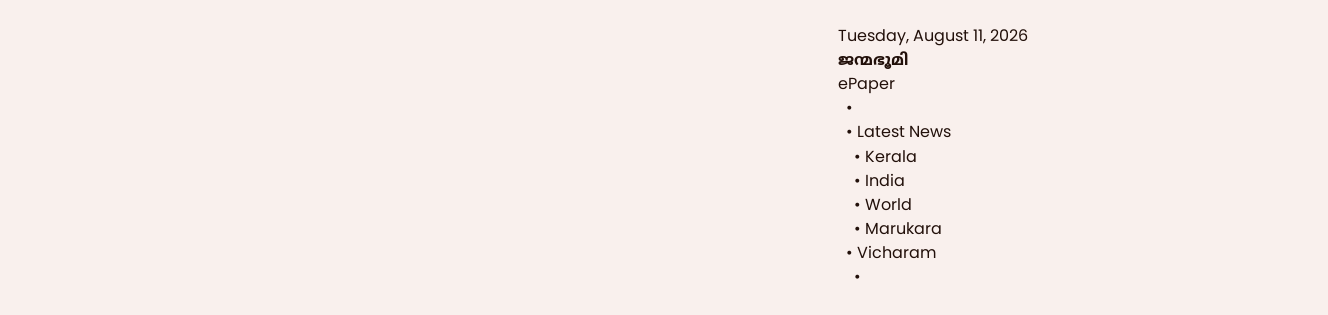Tuesday, August 11, 2026
ജന്മഭൂമി
ePaper
  •
  • Latest News
    • Kerala
    • India
    • World
    • Marukara
  • Vicharam
    •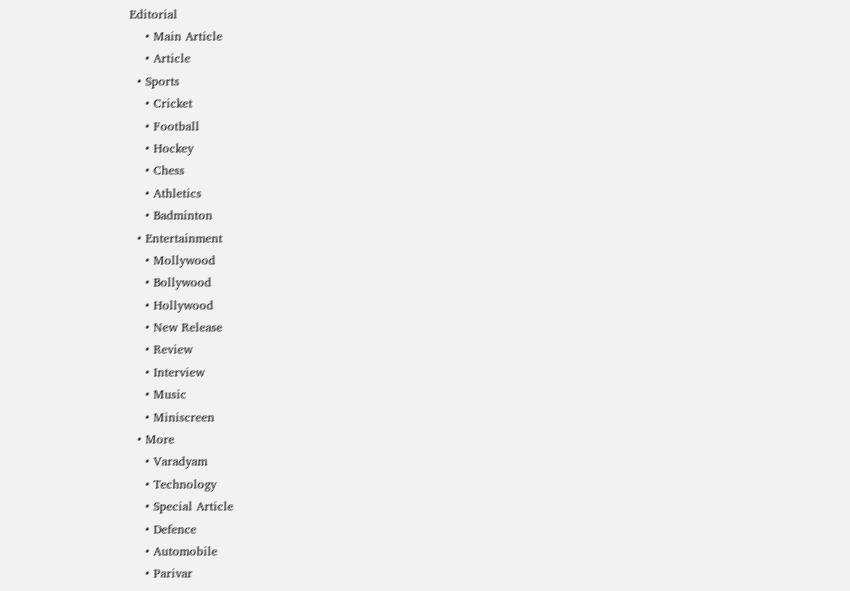Editorial
    • Main Article
    • Article
  • Sports
    • Cricket
    • Football
    • Hockey
    • Chess
    • Athletics
    • Badminton
  • Entertainment
    • Mollywood
    • Bollywood
    • Hollywood
    • New Release
    • Review
    • Interview
    • Music
    • Miniscreen
  • More
    • Varadyam
    • Technology
    • Special Article
    • Defence
    • Automobile
    • Parivar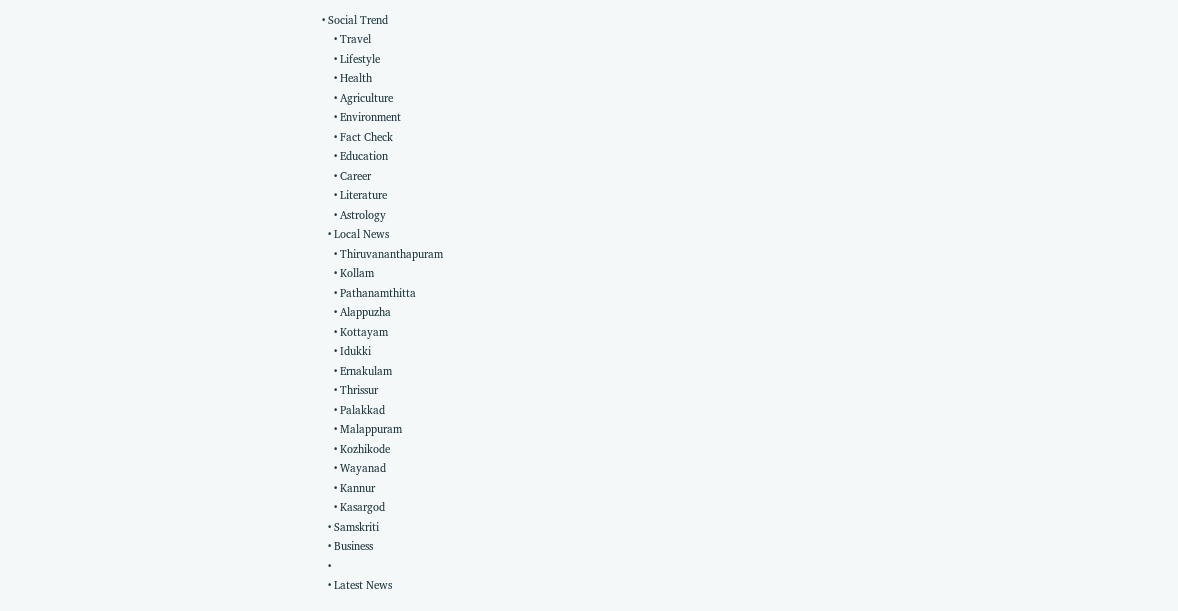• Social Trend
    • Travel
    • Lifestyle
    • Health
    • Agriculture
    • Environment
    • Fact Check
    • Education
    • Career
    • Literature
    • Astrology
  • Local News
    • Thiruvananthapuram
    • Kollam
    • Pathanamthitta
    • Alappuzha
    • Kottayam
    • Idukki
    • Ernakulam
    • Thrissur
    • Palakkad
    • Malappuram
    • Kozhikode
    • Wayanad
    • Kannur
    • Kasargod
  • Samskriti
  • Business
  •
  • Latest News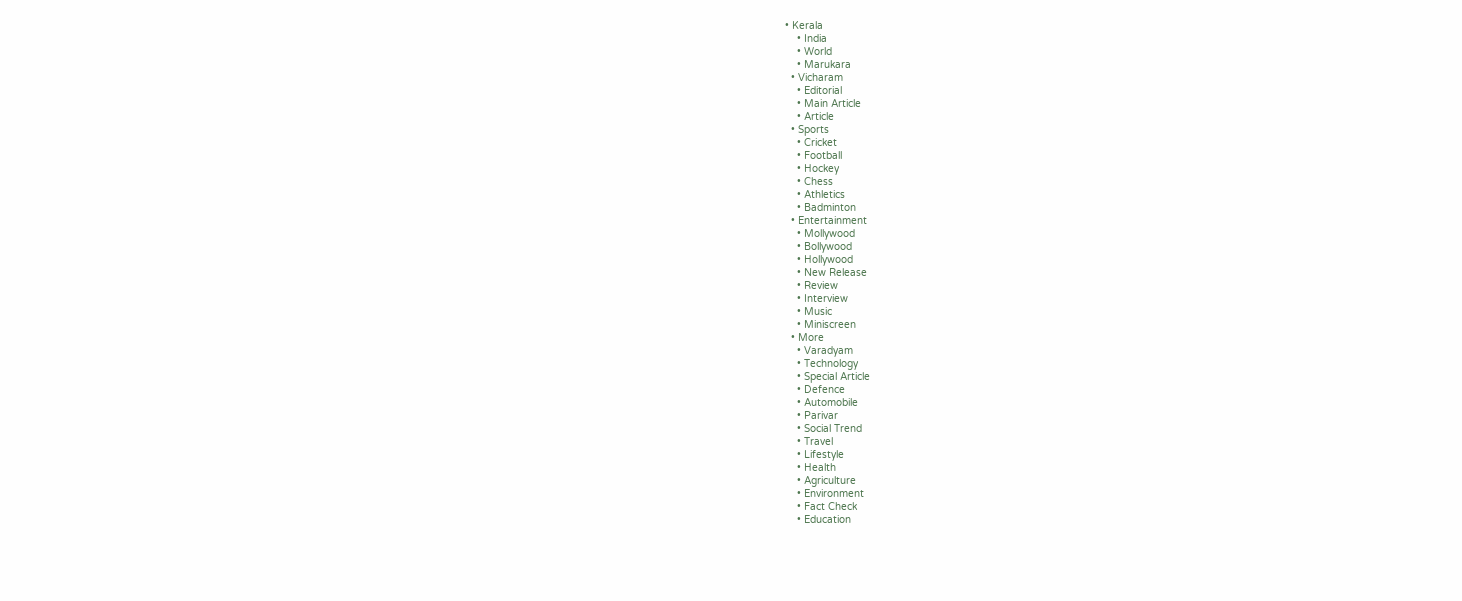• Kerala
    • India
    • World
    • Marukara
  • Vicharam
    • Editorial
    • Main Article
    • Article
  • Sports
    • Cricket
    • Football
    • Hockey
    • Chess
    • Athletics
    • Badminton
  • Entertainment
    • Mollywood
    • Bollywood
    • Hollywood
    • New Release
    • Review
    • Interview
    • Music
    • Miniscreen
  • More
    • Varadyam
    • Technology
    • Special Article
    • Defence
    • Automobile
    • Parivar
    • Social Trend
    • Travel
    • Lifestyle
    • Health
    • Agriculture
    • Environment
    • Fact Check
    • Education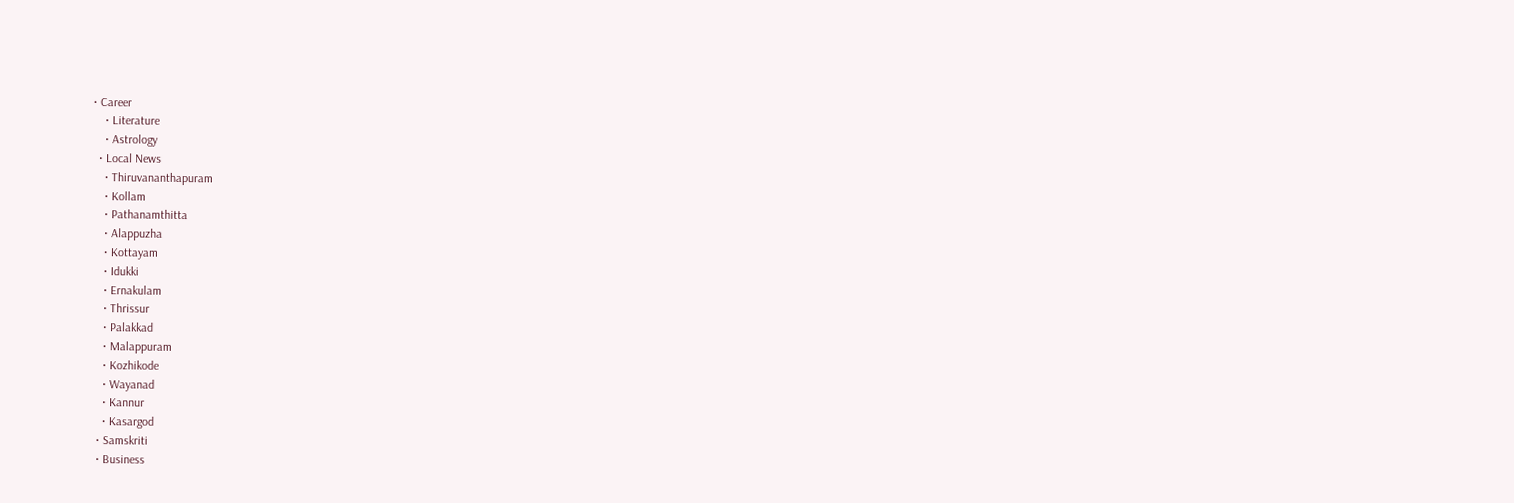• Career
    • Literature
    • Astrology
  • Local News
    • Thiruvananthapuram
    • Kollam
    • Pathanamthitta
    • Alappuzha
    • Kottayam
    • Idukki
    • Ernakulam
    • Thrissur
    • Palakkad
    • Malappuram
    • Kozhikode
    • Wayanad
    • Kannur
    • Kasargod
  • Samskriti
  • Business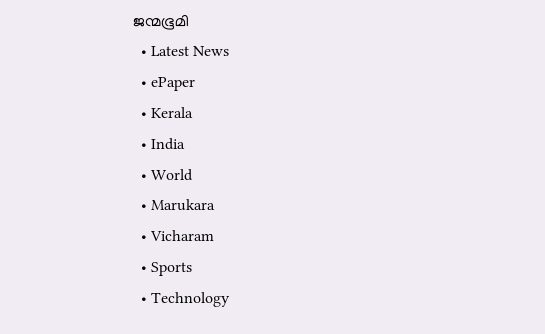ജന്മഭൂമി
  • Latest News
  • ePaper
  • Kerala
  • India
  • World
  • Marukara
  • Vicharam
  • Sports
  • Technology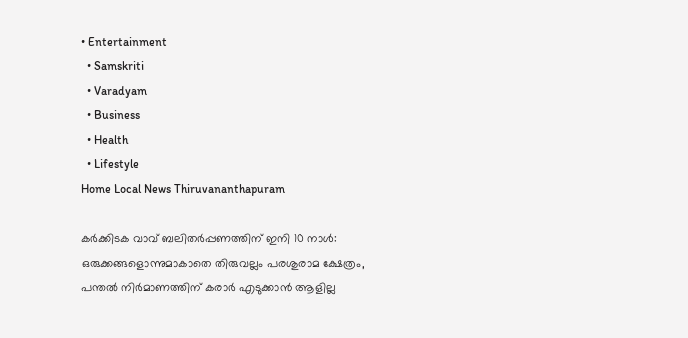• Entertainment
  • Samskriti
  • Varadyam
  • Business
  • Health
  • Lifestyle
Home Local News Thiruvananthapuram

കർക്കിടക വാവ് ബലിതർപ്പണത്തിന് ഇനി 10 നാൾ: ഒരുക്കങ്ങളൊന്നുമാകാതെ തിരുവല്ലം പരശുരാമ ക്ഷേത്രം, പന്തൽ നിർമാണത്തിന് കരാർ എടുക്കാൻ ആളില്ല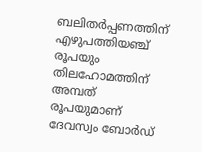ബലിതർപ്പണത്തിന് എഴുപത്തിയഞ്ച് രൂപയും തിലഹോമത്തിന് അമ്പത് രൂപയുമാണ് ദേവസ്വം ബോർഡ്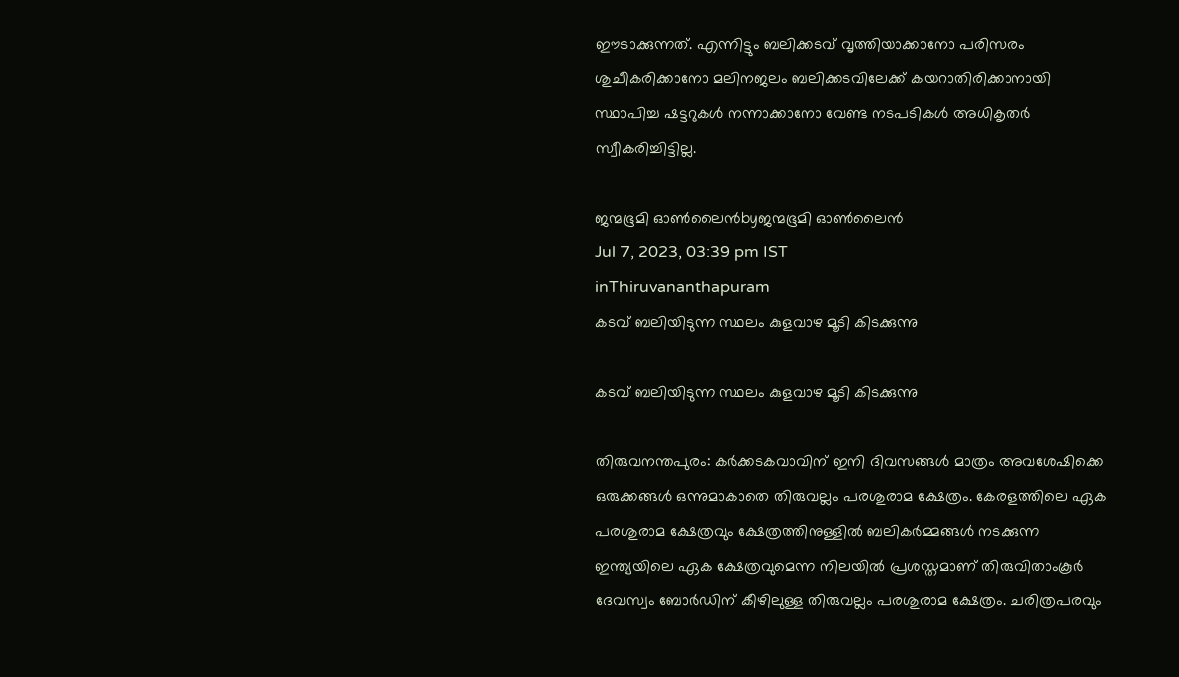ഈടാക്കുന്നത്. എന്നിട്ടും ബലിക്കടവ് വൃത്തിയാക്കാനോ പരിസരം ശുചീകരിക്കാനോ മലിനജലം ബലിക്കടവിലേക്ക് കയറാതിരിക്കാനായി സ്ഥാപിച്ച ഷട്ടറുകൾ നന്നാക്കാനോ വേണ്ട നടപടികൾ അധികൃതർ സ്വീകരിച്ചിട്ടില്ല.

ജന്മഭൂമി ഓണ്‍ലൈന്‍byജന്മഭൂമി ഓണ്‍ലൈന്‍
Jul 7, 2023, 03:39 pm IST
inThiruvananthapuram
കടവ് ബലിയിടുന്ന സ്ഥലം കുളവാഴ മൂടി കിടക്കുന്നു

കടവ് ബലിയിടുന്ന സ്ഥലം കുളവാഴ മൂടി കിടക്കുന്നു

തിരുവനന്തപുരം: കർക്കടകവാവിന് ഇനി ദിവസങ്ങൾ മാത്രം അവശേഷിക്കെ ഒരുക്കങ്ങൾ ഒന്നുമാകാതെ തിരുവല്ലം പരശുരാമ ക്ഷേത്രം. കേരളത്തിലെ ഏക പരശുരാമ ക്ഷേത്രവും ക്ഷേത്രത്തിനുള്ളിൽ ബലികർമ്മങ്ങൾ നടക്കുന്ന ഇന്ത്യയിലെ ഏക ക്ഷേത്രവുമെന്ന നിലയിൽ പ്രശസ്തമാണ് തിരുവിതാംകൂർ ദേവസ്വം ബോർഡിന് കീഴിലുള്ള തിരുവല്ലം പരശുരാമ ക്ഷേത്രം. ചരിത്രപരവും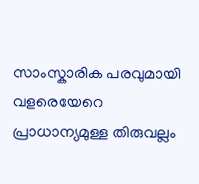സാംസ്കാരിക പരവുമായി വളരെയേറെ പ്രാധാന്യമുള്ള തിരുവല്ലം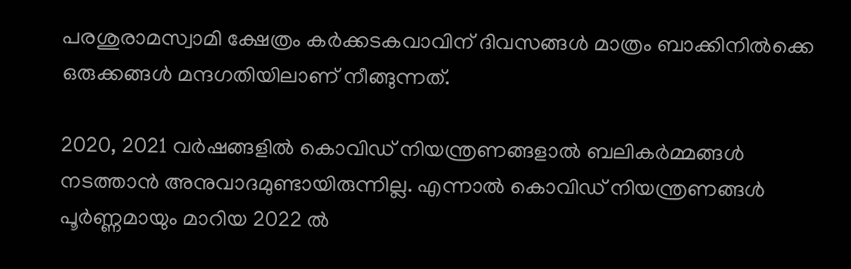പരശുരാമസ്വാമി ക്ഷേത്രം കർക്കടകവാവിന് ദിവസങ്ങൾ മാത്രം ബാക്കിനിൽക്കെ ഒരുക്കങ്ങൾ മന്ദഗതിയിലാണ് നീങ്ങുന്നത്.

2020, 2021 വർഷങ്ങളിൽ കൊവിഡ് നിയന്ത്രണങ്ങളാൽ ബലികർമ്മങ്ങൾ നടത്താൻ അനുവാദമുണ്ടായിരുന്നില്ല. എന്നാൽ കൊവിഡ് നിയന്ത്രണങ്ങൾ പൂർണ്ണമായും മാറിയ 2022 ൽ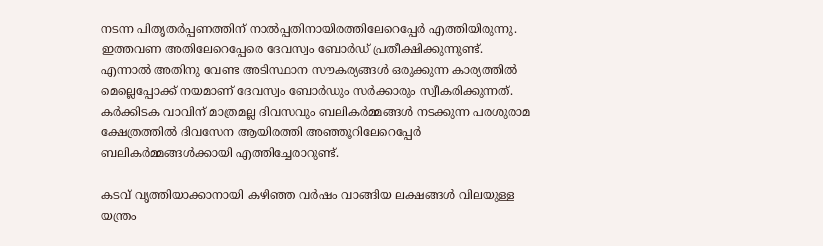നടന്ന പിതൃതർപ്പണത്തിന് നാൽപ്പതിനായിരത്തിലേറെപ്പേർ എത്തിയിരുന്നു. ഇത്തവണ അതിലേറെപ്പേരെ ദേവസ്വം ബോർഡ് പ്രതീക്ഷിക്കുന്നുണ്ട്. എന്നാൽ അതിനു വേണ്ട അടിസ്ഥാന സൗകര്യങ്ങൾ ഒരുക്കുന്ന കാര്യത്തിൽ മെല്ലെപ്പോക്ക് നയമാണ് ദേവസ്വം ബോർഡും സർക്കാരും സ്വീകരിക്കുന്നത്. കർക്കിടക വാവിന് മാത്രമല്ല ദിവസവും ബലികർമ്മങ്ങൾ നടക്കുന്ന പരശുരാമ ക്ഷേത്രത്തിൽ ദിവസേന ആയിരത്തി അഞ്ഞൂറിലേറെപ്പേർ ബലികർമ്മങ്ങൾക്കായി എത്തിച്ചേരാറുണ്ട്.

കടവ് വൃത്തിയാക്കാനായി കഴിഞ്ഞ വർഷം വാങ്ങിയ ലക്ഷങ്ങൾ വിലയുള്ള യന്ത്രം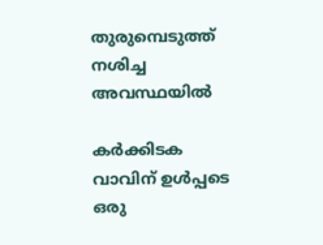തുരുമ്പെടുത്ത് നശിച്ച അവസ്ഥയിൽ

കർക്കിടക വാവിന് ഉൾപ്പടെ ഒരു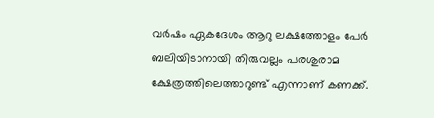വർഷം ഏകദേശം ആറു ലക്ഷത്തോളം പേർ ബലിയിടാനായി തിരുവല്ലം പരശുരാമ ക്ഷേത്രത്തിലെത്താറുണ്ട് എന്നാണ് കണക്ക്.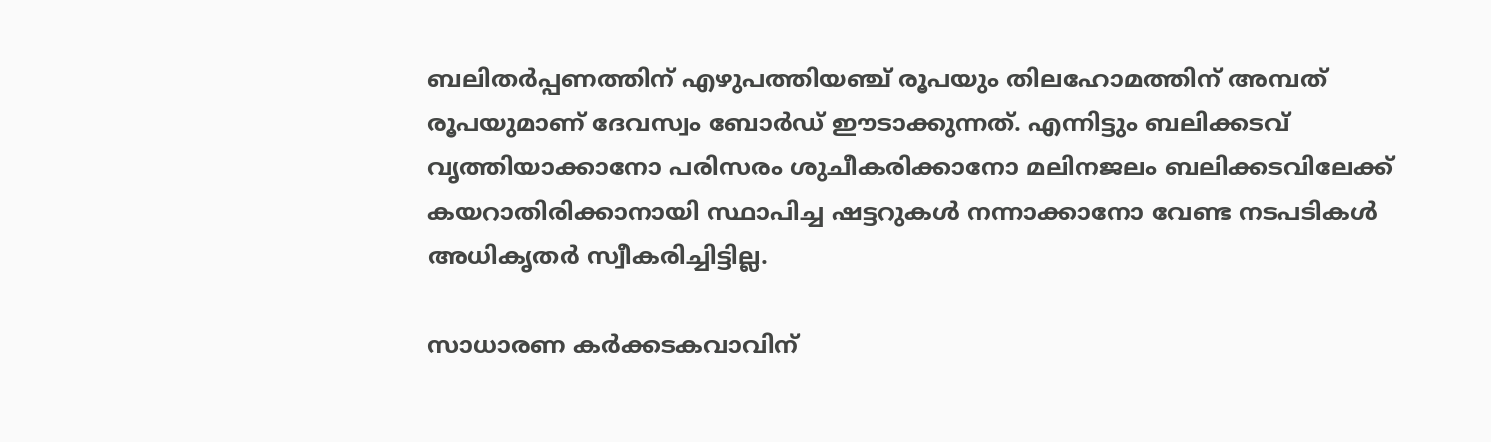ബലിതർപ്പണത്തിന് എഴുപത്തിയഞ്ച് രൂപയും തിലഹോമത്തിന് അമ്പത് രൂപയുമാണ് ദേവസ്വം ബോർഡ് ഈടാക്കുന്നത്. എന്നിട്ടും ബലിക്കടവ് വൃത്തിയാക്കാനോ പരിസരം ശുചീകരിക്കാനോ മലിനജലം ബലിക്കടവിലേക്ക് കയറാതിരിക്കാനായി സ്ഥാപിച്ച ഷട്ടറുകൾ നന്നാക്കാനോ വേണ്ട നടപടികൾ അധികൃതർ സ്വീകരിച്ചിട്ടില്ല.

സാധാരണ കർക്കടകവാവിന്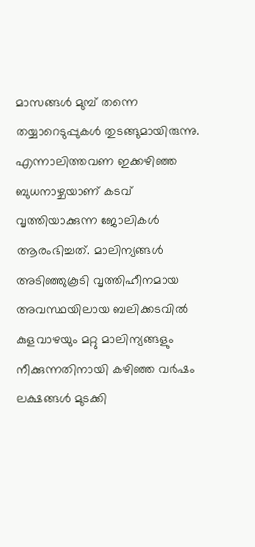മാസങ്ങൾ മുമ്പ് തന്നെ തയ്യാറെടുപ്പുകൾ തുടങ്ങുമായിരുന്നു. എന്നാലിത്തവണ ഇക്കഴിഞ്ഞ ബുധനാഴ്ചയാണ് കടവ് വൃത്തിയാക്കുന്ന ജോലികൾ ആരംഭിച്ചത്. മാലിന്യങ്ങൾ അടിഞ്ഞുകൂടി വൃത്തിഹീനമായ അവസ്ഥയിലായ ബലിക്കടവിൽ കുളവാഴയും മറ്റു മാലിന്യങ്ങളും നീക്കുന്നതിനായി കഴിഞ്ഞ വർഷം ലക്ഷങ്ങൾ മുടക്കി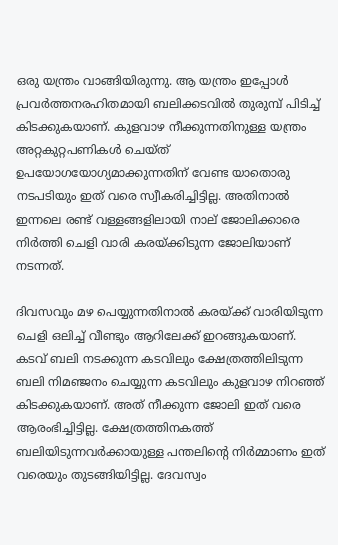ഒരു യന്ത്രം വാങ്ങിയിരുന്നു. ആ യന്ത്രം ഇപ്പോൾ പ്രവർത്തനരഹിതമായി ബലിക്കടവിൽ തുരുമ്പ് പിടിച്ച് കിടക്കുകയാണ്. കുളവാഴ നീക്കുന്നതിനുള്ള യന്ത്രം അറ്റകുറ്റപണികൾ ചെയ്ത് ഉപയോഗയോഗ്യമാക്കുന്നതിന് വേണ്ട യാതൊരു നടപടിയും ഇത് വരെ സ്വീകരിച്ചിട്ടില്ല. അതിനാൽ ഇന്നലെ രണ്ട് വള്ളങ്ങളിലായി നാല് ജോലിക്കാരെ നിർത്തി ചെളി വാരി കരയ്‌ക്കിടുന്ന ജോലിയാണ് നടന്നത്.

ദിവസവും മഴ പെയ്യുന്നതിനാൽ കരയ്‌ക്ക് വാരിയിടുന്ന ചെളി ഒലിച്ച് വീണ്ടും ആറിലേക്ക് ഇറങ്ങുകയാണ്. കടവ് ബലി നടക്കുന്ന കടവിലും ക്ഷേത്രത്തിലിടുന്ന ബലി നിമഞ്ജനം ചെയ്യുന്ന കടവിലും കുളവാഴ നിറഞ്ഞ് കിടക്കുകയാണ്. അത് നീക്കുന്ന ജോലി ഇത് വരെ ആരംഭിച്ചിട്ടില്ല. ക്ഷേത്രത്തിനകത്ത് ബലിയിടുന്നവർക്കായുള്ള പന്തലിന്റെ നിർമ്മാണം ഇത് വരെയും തുടങ്ങിയിട്ടില്ല. ദേവസ്വം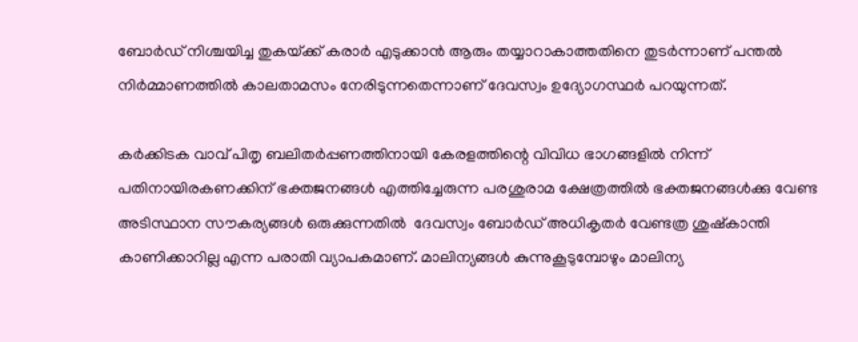ബോർഡ് നിശ്ചയിച്ച തുകയ്‌ക്ക് കരാർ എടുക്കാൻ ആരും തയ്യാറാകാത്തതിനെ തുടർന്നാണ് പന്തൽ നിർമ്മാണത്തിൽ കാലതാമസം നേരിടുന്നതെന്നാണ് ദേവസ്വം ഉദ്യോഗസ്ഥർ പറയുന്നത്.

കർക്കിടക വാവ് പിതൃ ബലിതർപ്പണത്തിനായി കേരളത്തിന്റെ വിവിധ ഭാഗങ്ങളിൽ നിന്ന് പതിനായിരകണക്കിന് ഭക്തജനങ്ങൾ എത്തിച്ചേരുന്ന പരശുരാമ ക്ഷേത്രത്തിൽ ഭക്തജനങ്ങൾക്കു വേണ്ട അടിസ്ഥാന സൗകര്യങ്ങൾ ഒരുക്കുന്നതിൽ  ദേവസ്വം ബോർഡ് അധികൃതർ വേണ്ടത്ര ശുഷ്കാന്തി കാണിക്കാറില്ല എന്ന പരാതി വ്യാപകമാണ്. മാലിന്യങ്ങൾ കുന്നുകൂടുമ്പോഴും മാലിന്യ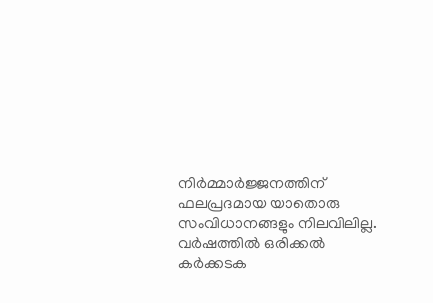നിർമ്മാർജ്ജനത്തിന് ഫലപ്രദമായ യാതൊരു സംവിധാനങ്ങളും നിലവിലില്ല. വർഷത്തിൽ ഒരിക്കൽ കർക്കടക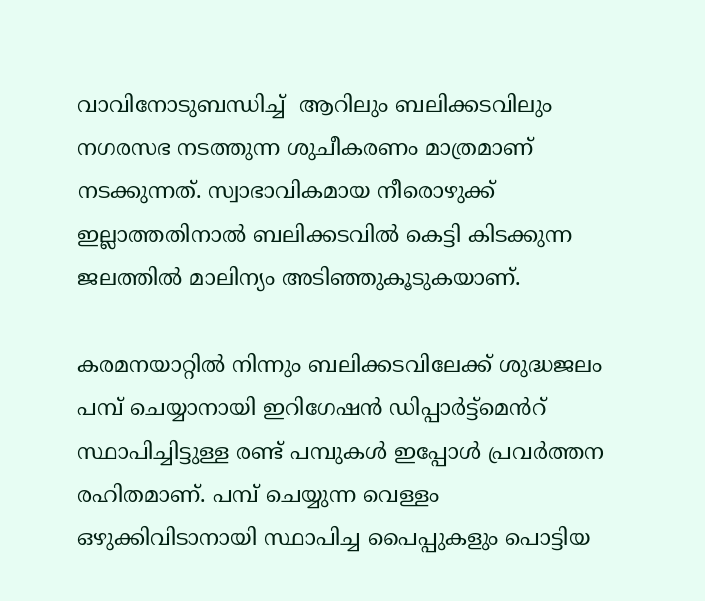വാവിനോടുബന്ധിച്ച്  ആറിലും ബലിക്കടവിലും നഗരസഭ നടത്തുന്ന ശുചീകരണം മാത്രമാണ് നടക്കുന്നത്. സ്വാഭാവികമായ നീരൊഴുക്ക് ഇല്ലാത്തതിനാൽ ബലിക്കടവിൽ കെട്ടി കിടക്കുന്ന ജലത്തിൽ മാലിന്യം അടിഞ്ഞുകൂടുകയാണ്.

കരമനയാറ്റിൽ നിന്നും ബലിക്കടവിലേക്ക് ശുദ്ധജലം പമ്പ് ചെയ്യാനായി ഇറിഗേഷൻ ഡിപ്പാർട്ട്മെൻറ്  സ്ഥാപിച്ചിട്ടുള്ള രണ്ട് പമ്പുകൾ ഇപ്പോൾ പ്രവർത്തന രഹിതമാണ്. പമ്പ് ചെയ്യുന്ന വെള്ളം ഒഴുക്കിവിടാനായി സ്ഥാപിച്ച പൈപ്പുകളും പൊട്ടിയ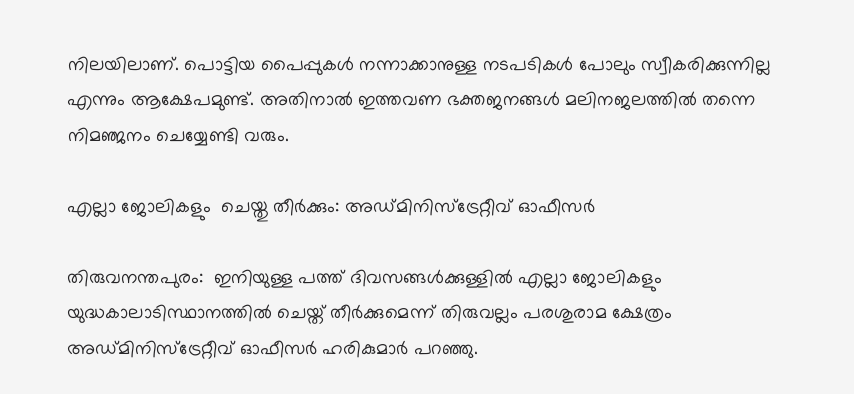നിലയിലാണ്. പൊട്ടിയ പൈപ്പുകൾ നന്നാക്കാനുള്ള നടപടികൾ പോലും സ്വീകരിക്കുന്നില്ല എന്നും ആക്ഷേപമുണ്ട്. അതിനാൽ ഇത്തവണ ഭക്തജനങ്ങൾ മലിനജലത്തിൽ തന്നെ നിമഞ്ജനം ചെയ്യേണ്ടി വരും.

എല്ലാ ജോലികളും  ചെയ്തു തീർക്കും: അഡ്മിനിസ്ട്രേറ്റീവ് ഓഫീസർ

തിരുവനന്തപുരം:  ഇനിയുള്ള പത്ത് ദിവസങ്ങൾക്കുള്ളിൽ എല്ലാ ജോലികളും യുദ്ധകാലാടിസ്ഥാനത്തിൽ ചെയ്ത് തീർക്കുമെന്ന് തിരുവല്ലം പരശുരാമ ക്ഷേത്രം അഡ്മിനിസ്ട്രേറ്റീവ് ഓഫീസർ ഹരികുമാർ പറഞ്ഞു.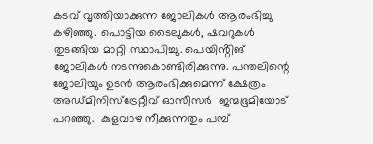കടവ് വൃത്തിയാക്കുന്ന ജോലികൾ ആരംഭിച്ചു കഴിഞ്ഞു. പൊട്ടിയ ടൈലുകൾ, ഷവറുകൾ തുടങ്ങിയ മാറ്റി സ്ഥാപിച്ചു. പെയിൻ്റിങ് ജോലികൾ നടന്നുകൊണ്ടിരിക്കുന്നു. പന്തലിന്റെ ജോലിയും ഉടൻ ആരംഭിക്കുമെന്ന് ക്ഷേത്രം അഡ്മിനിസ്ട്രേറ്റീവ് ഓസീസർ  ജന്മഭൂമിയോട്  പറഞ്ഞു.  കുളവാഴ നീക്കുന്നതും പമ്പ്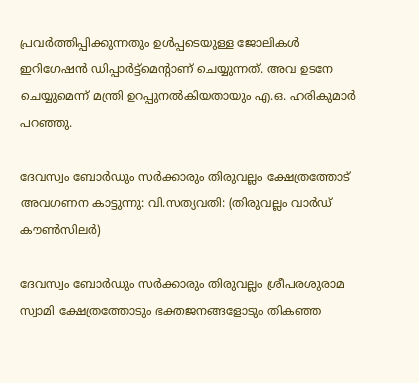പ്രവർത്തിപ്പിക്കുന്നതും ഉൾപ്പടെയുള്ള ജോലികൾ ഇറിഗേഷൻ ഡിപ്പാർട്ട്മെൻ്റാണ് ചെയ്യുന്നത്. അവ ഉടനേ ചെയ്യുമെന്ന് മന്ത്രി ഉറപ്പുനൽകിയതായും എ.ഒ. ഹരികുമാർ പറഞ്ഞു.

ദേവസ്വം ബോർഡും സർക്കാരും തിരുവല്ലം ക്ഷേത്രത്തോട് അവഗണന കാട്ടുന്നു: വി.സത്യവതി: (തിരുവല്ലം വാർഡ് കൗൺസിലർ)

ദേവസ്വം ബോർഡും സർക്കാരും തിരുവല്ലം ശ്രീപരശുരാമ സ്വാമി ക്ഷേത്രത്തോടും ഭക്തജനങ്ങളോടും തികഞ്ഞ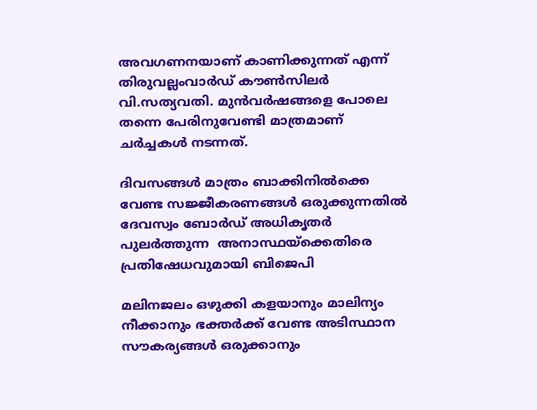അവഗണനയാണ് കാണിക്കുന്നത് എന്ന്  തിരുവല്ലംവാർഡ് കൗൺസിലർ വി.സത്യവതി. മുൻവർഷങ്ങളെ പോലെ തന്നെ പേരിനുവേണ്ടി മാത്രമാണ് ചർച്ചകൾ നടന്നത്.

ദിവസങ്ങൾ മാത്രം ബാക്കിനിൽക്കെ വേണ്ട സജ്ജീകരണങ്ങൾ ഒരുക്കുന്നതിൽ ദേവസ്വം ബോർഡ് അധികൃതർ പുലർത്തുന്ന  അനാസ്ഥയ്‌ക്കെതിരെ പ്രതിഷേധവുമായി ബിജെപി

മലിനജലം ഒഴുക്കി കളയാനും മാലിന്യം നീക്കാനും ഭക്തർക്ക് വേണ്ട അടിസ്ഥാന സൗകര്യങ്ങൾ ഒരുക്കാനും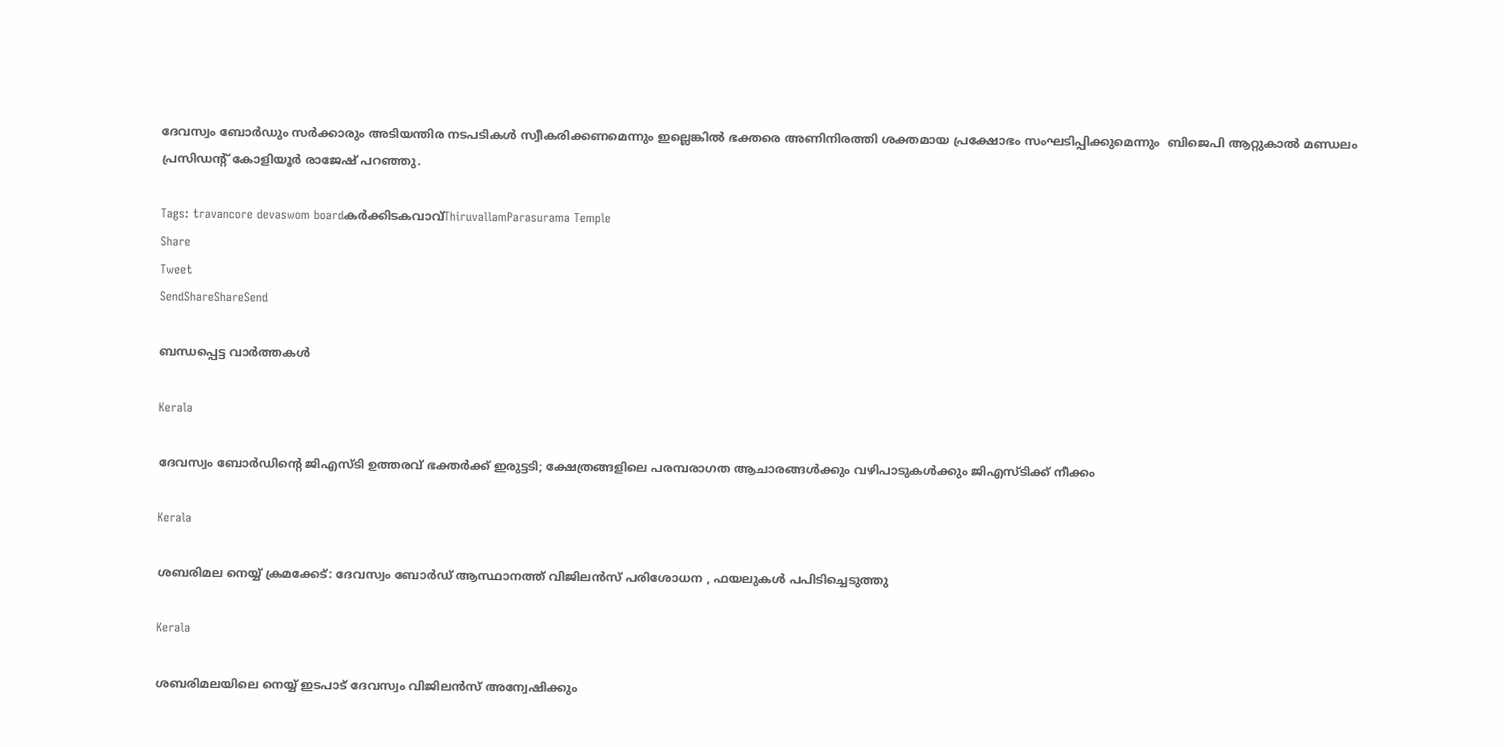ദേവസ്വം ബോർഡും സർക്കാരും അടിയന്തിര നടപടികൾ സ്വീകരിക്കണമെന്നും ഇല്ലെങ്കിൽ ഭക്തരെ അണിനിരത്തി ശക്തമായ പ്രക്ഷോഭം സംഘടിപ്പിക്കുമെന്നും  ബിജെപി ആറ്റുകാൽ മണ്ഡലം പ്രസിഡൻ്റ് കോളിയൂർ രാജേഷ് പറഞ്ഞു.

Tags: travancore devaswom boardകര്‍ക്കിടകവാവ്ThiruvallamParasurama Temple
Share
Tweet
SendShareShareSend

ബന്ധപ്പെട്ട വാര്‍ത്തകള്‍

Kerala

ദേവസ്വം ബോര്‍ഡിന്റെ ജിഎസ്ടി ഉത്തരവ് ഭക്തര്‍ക്ക് ഇരുട്ടടി; ക്ഷേത്രങ്ങളിലെ പരമ്പരാഗത ആചാരങ്ങള്‍ക്കും വഴിപാടുകള്‍ക്കും ജിഎസ്ടിക്ക് നീക്കം

Kerala

ശബരിമല നെയ്യ് ക്രമക്കേട്: ദേവസ്വം ബോര്‍ഡ് ആസ്ഥാനത്ത് വിജിലന്‍സ് പരിശോധന , ഫയലുകള്‍ പപിടിച്ചെടുത്തു

Kerala

ശബരിമലയിലെ നെയ്യ് ഇടപാട് ദേവസ്വം വിജിലന്‍സ് അന്വേഷിക്കും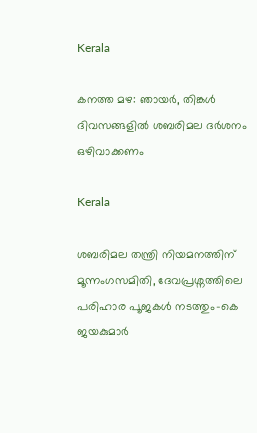Kerala

കനത്ത മഴ: ഞായര്‍, തിങ്കള്‍ ദിവസങ്ങളില്‍ ശബരിമല ദര്‍ശനം ഒഴിവാക്കണം

Kerala

ശബരിമല തന്ത്രി നിയമനത്തിന് മൂന്നംഗസമിതി, ദേവപ്രശ്നത്തിലെ പരിഹാര പൂജകള്‍ നടത്തും-കെ ജയകുമാര്‍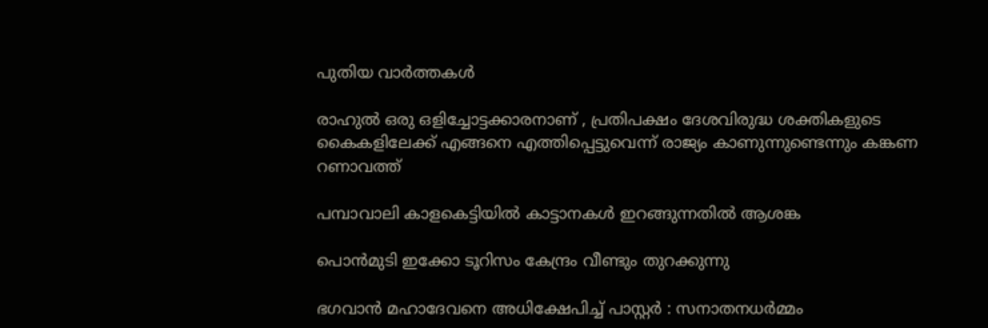പുതിയ വാര്‍ത്തകള്‍

രാഹുൽ ഒരു ഒളിച്ചോട്ടക്കാരനാണ് , പ്രതിപക്ഷം ദേശവിരുദ്ധ ശക്തികളുടെ കൈകളിലേക്ക് എങ്ങനെ എത്തിപ്പെട്ടുവെന്ന് രാജ്യം കാണുന്നുണ്ടെന്നും കങ്കണ റണാവത്ത്

പമ്പാവാലി കാളകെട്ടിയില്‍ കാട്ടാനകള്‍ ഇറങ്ങുന്നതില്‍ ആശങ്ക

പൊന്‍മുടി ഇക്കോ ടൂറിസം കേന്ദ്രം വീണ്ടും തുറക്കുന്നു

ഭഗവാൻ മഹാദേവനെ അധിക്ഷേപിച്ച് പാസ്റ്റർ : സനാതനധർമ്മം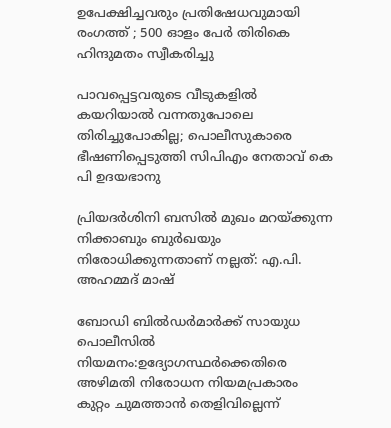ഉപേക്ഷിച്ചവരും പ്രതിഷേധവുമായി രംഗത്ത് ; 500 ഓളം പേർ തിരികെ ഹിന്ദുമതം സ്വീകരിച്ചു

പാവപ്പെട്ടവരുടെ വീടുകളില്‍ കയറിയാല്‍ വന്നതുപോലെ തിരിച്ചുപോകില്ല; പൊലീസുകാരെ ഭീഷണിപ്പെടുത്തി സിപിഎം നേതാവ് കെ പി ഉദയഭാനു

പ്രിയദര്‍ശിനി ബസില്‍ മുഖം മറയ്‌ക്കുന്ന നിക്കാബും ബുര്‍ഖയും നിരോധിക്കുന്നതാണ് നല്ലത്: എ.പി. അഹമ്മദ് മാഷ്

ബോഡി ബില്‍ഡര്‍മാര്‍ക്ക് സായുധ പൊലീസില്‍ നിയമനം:ഉദ്യോഗസ്ഥര്‍ക്കെതിരെ അഴിമതി നിരോധന നിയമപ്രകാരം കുറ്റം ചുമത്താന്‍ തെളിവില്ലെന്ന്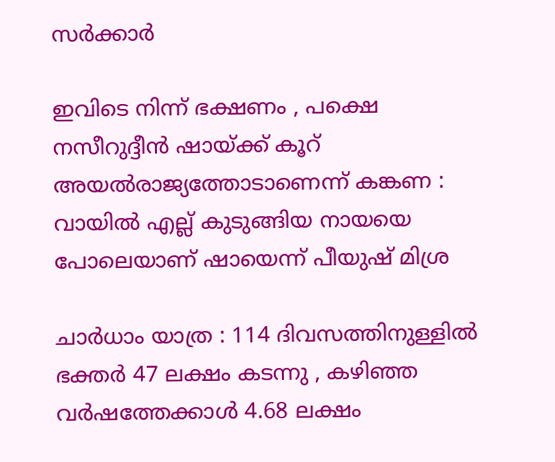സര്‍ക്കാര്‍

ഇവിടെ നിന്ന് ഭക്ഷണം , പക്ഷെ നസീറുദ്ദീൻ ഷായ്‌ക്ക് കൂറ് അയൽരാജ്യത്തോടാണെന്ന് കങ്കണ : വായിൽ എല്ല് കുടുങ്ങിയ നായയെ പോലെയാണ് ഷായെന്ന് പീയുഷ് മിശ്ര

ചാർധാം യാത്ര : 114 ദിവസത്തിനുള്ളിൽ ഭക്തർ 47 ലക്ഷം കടന്നു , കഴിഞ്ഞ വർഷത്തേക്കാൾ 4.68 ലക്ഷം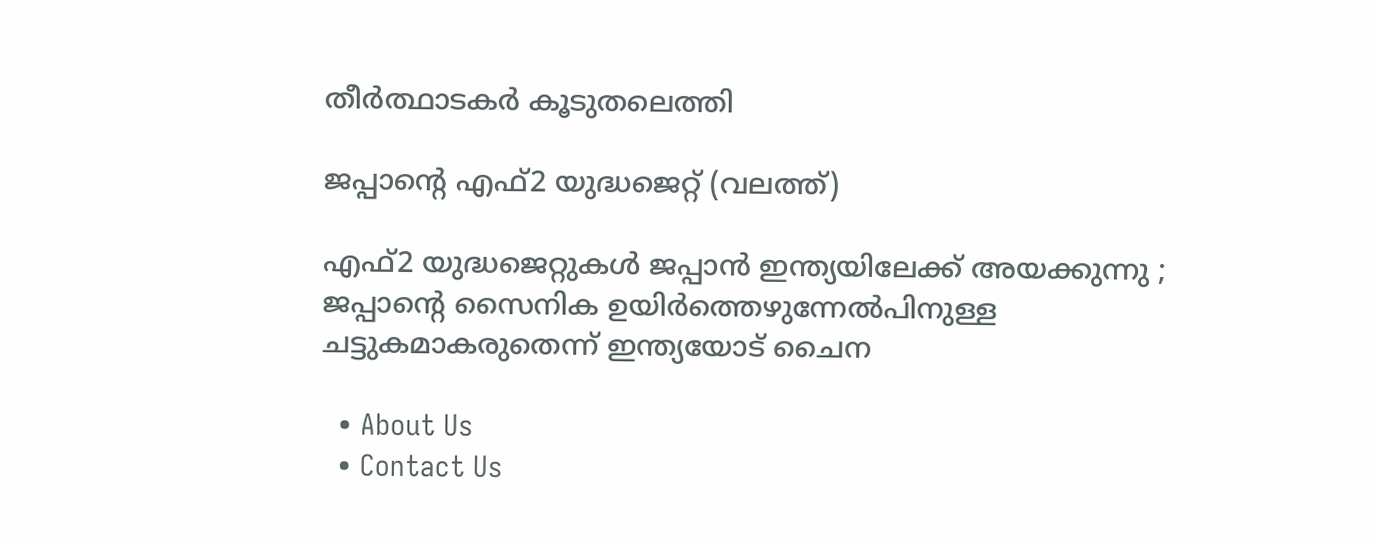തീർത്ഥാടകർ കൂടുതലെത്തി

ജപ്പാന്‍റെ എഫ്2 യുദ്ധജെറ്റ് (വലത്ത്)

എഫ്2 യുദ്ധജെറ്റുകള്‍ ജപ്പാന്‍ ഇന്ത്യയിലേക്ക് അയക്കുന്നു ; ജപ്പാന്റെ സൈനിക ഉയിര്‍ത്തെഴുന്നേല്‍പിനുള്ള ചട്ടുകമാകരുതെന്ന് ഇന്ത്യയോട് ചൈന

  • About Us
  • Contact Us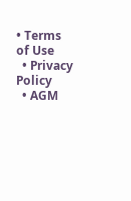• Terms of Use
  • Privacy Policy
  • AGM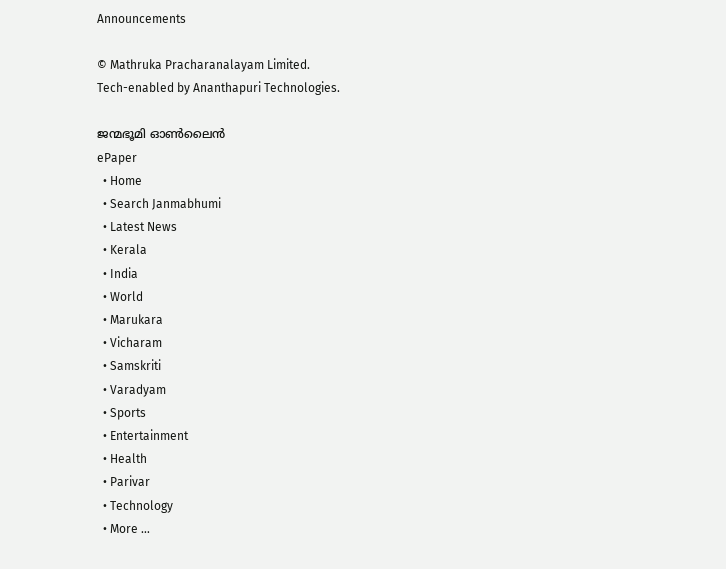Announcements

© Mathruka Pracharanalayam Limited.
Tech-enabled by Ananthapuri Technologies.

ജന്മഭൂമി ഓണ്‍ലൈന്‍
ePaper
  • Home
  • Search Janmabhumi
  • Latest News
  • Kerala
  • India
  • World
  • Marukara
  • Vicharam
  • Samskriti
  • Varadyam
  • Sports
  • Entertainment
  • Health
  • Parivar
  • Technology
  • More …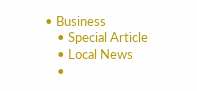• Business
    • Special Article
    • Local News
    •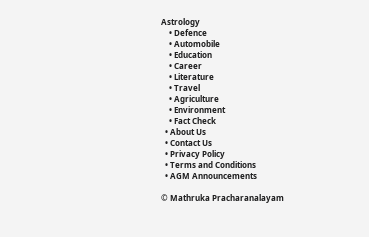Astrology
    • Defence
    • Automobile
    • Education
    • Career
    • Literature
    • Travel
    • Agriculture
    • Environment
    • Fact Check
  • About Us
  • Contact Us
  • Privacy Policy
  • Terms and Conditions
  • AGM Announcements

© Mathruka Pracharanalayam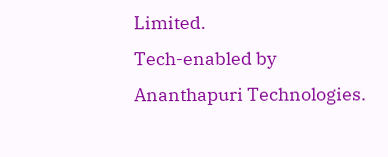Limited.
Tech-enabled by Ananthapuri Technologies.